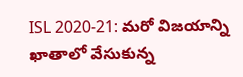ISL 2020-21: మరో విజయాన్ని ఖాతాలో వేసుకున్న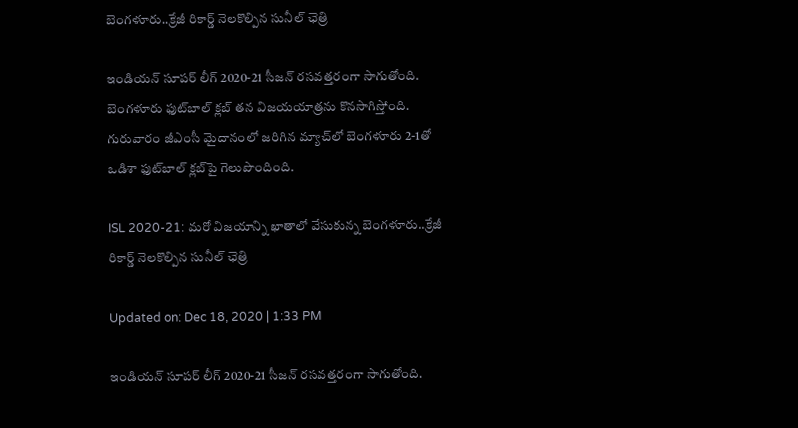బెంగళూరు..క్రేజీ రికార్డ్ నెలకొల్పిన సునీల్ ఛెత్రి

ఇండియన్‌ సూపర్‌ లీగ్‌ 2020-21 సీజన్ రసవత్తరంగా సాగుతోంది. బెంగళూరు ఫుట్‌బాల్ క్లబ్ తన విజయయాత్రను కొనసాగిస్తోంది. గురువారం జీఎంసీ మైదానంలో జరిగిన మ్యాచ్‌లో బెంగళూరు 2-1తో ఒడిశా ఫుట్‌బాల్ క్లబ్‌పై గెలుపొందింది.

ISL 2020-21: మరో విజయాన్ని ఖాతాలో వేసుకున్న బెంగళూరు..క్రేజీ రికార్డ్ నెలకొల్పిన సునీల్ ఛెత్రి

Updated on: Dec 18, 2020 | 1:33 PM

ఇండియన్‌ సూపర్‌ లీగ్‌ 2020-21 సీజన్ రసవత్తరంగా సాగుతోంది.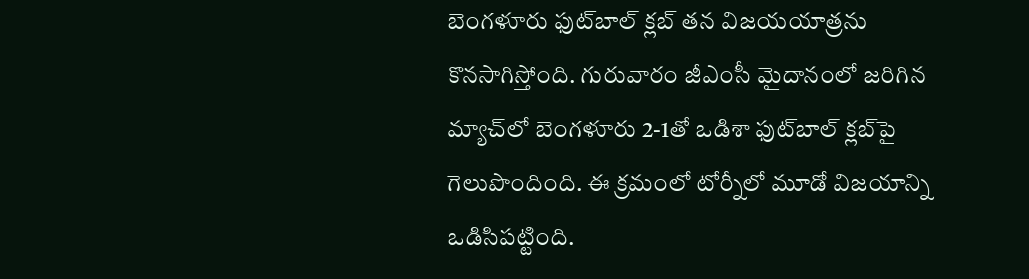బెంగళూరు ఫుట్‌బాల్ క్లబ్ తన విజయయాత్రను కొనసాగిస్తోంది. గురువారం జీఎంసీ మైదానంలో జరిగిన మ్యాచ్‌లో బెంగళూరు 2-1తో ఒడిశా ఫుట్‌బాల్ క్లబ్‌పై గెలుపొందింది. ఈ క్రమంలో టోర్నీలో మూడో విజయాన్ని ఒడిసిపట్టింది.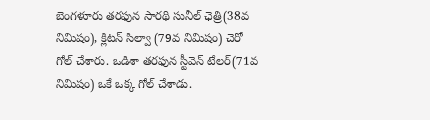బెంగళూరు తరఫున సారథి‌ సునీల్‌ ఛెత్రి(38వ నిమిషం), క్లిటన్‌ సిల్వా (79వ నిమిషం) చెరో గోల్‌ చేశారు. ఒడిశా తరఫున స్టీవెన్‌ టేలర్‌(71వ నిమిషం) ఒకే ఒక్క గోల్‌ చేశాడు.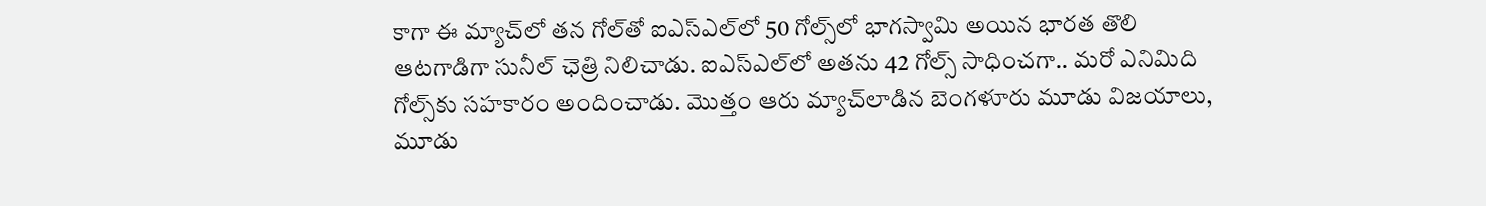కాగా ఈ మ్యాచ్‌లో తన గోల్‌తో ఐఎస్‌ఎల్‌లో 50 గోల్స్‌లో భాగస్వామి అయిన భారత తొలి ఆటగాడిగా సునీల్ ఛెత్రి నిలిచాడు. ఐఎస్‌ఎల్‌లో అతను 42 గోల్స్ సాధించగా.. మరో ఎనిమిది గోల్స్‌కు సహకారం అందించాడు. మొత్తం ఆరు మ్యాచ్‌లాడిన బెంగళూరు మూడు విజయాలు, మూడు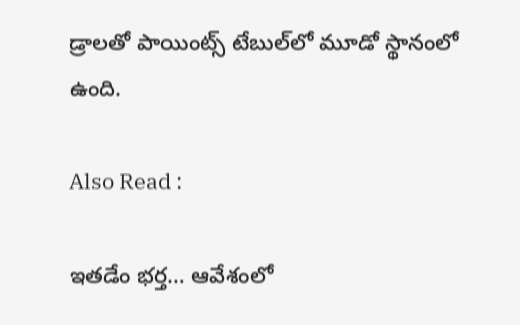డ్రాలతో పాయింట్స్ టేబుల్‌లో మూడో స్థానంలో ఉంది.

Also Read :

ఇతడేం భర్త… ఆవేశంలో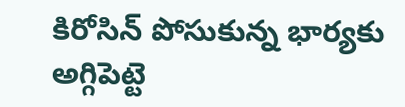కిరోసిన్ పోసుకున్న భార్యకు అగ్గిపెట్టె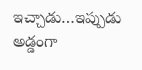ఇచ్చాడు…ఇప్పుడు అడ్డంగా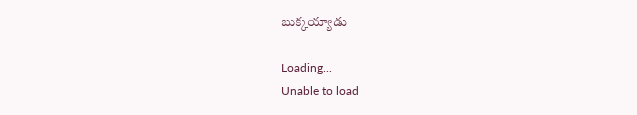బుక్కయ్యాడు

Loading...
Unable to load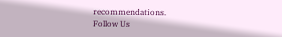recommendations.
Follow Us